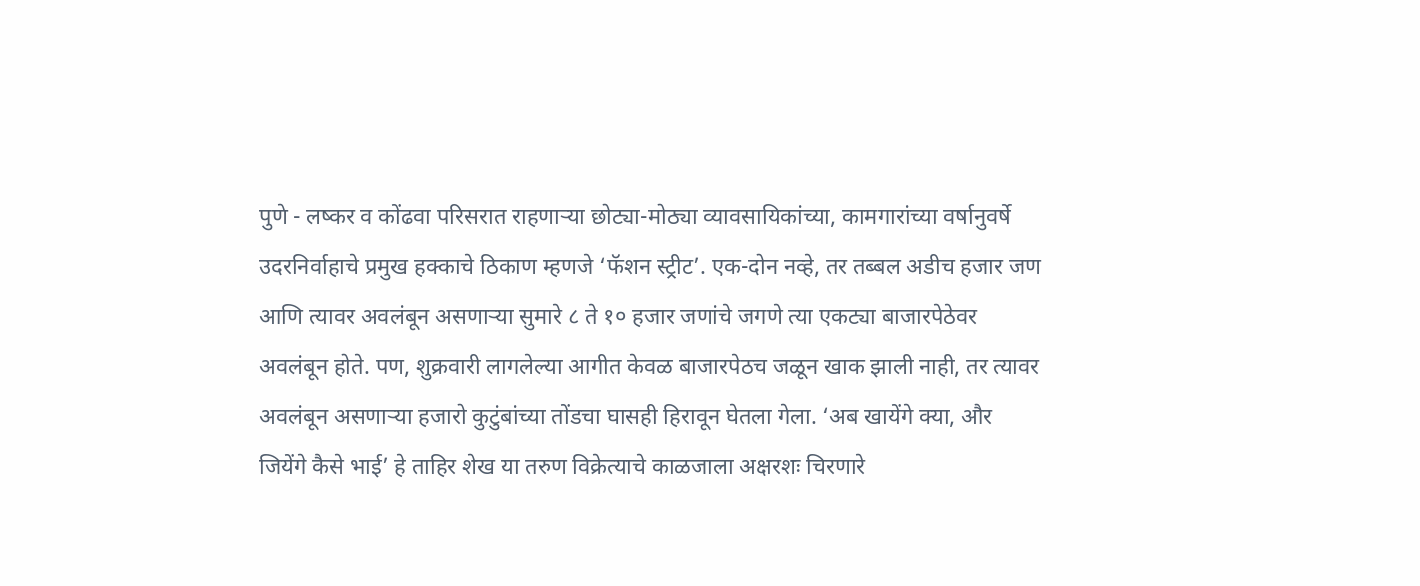पुणे - लष्कर व कोंढवा परिसरात राहणाऱ्या छोट्या-मोठ्या व्यावसायिकांच्या, कामगारांच्या वर्षानुवर्षे उदरनिर्वाहाचे प्रमुख हक्काचे ठिकाण म्हणजे ‘फॅशन स्ट्रीट’. एक-दोन नव्हे, तर तब्बल अडीच हजार जण आणि त्यावर अवलंबून असणाऱ्या सुमारे ८ ते १० हजार जणांचे जगणे त्या एकट्या बाजारपेठेवर अवलंबून होते. पण, शुक्रवारी लागलेल्या आगीत केवळ बाजारपेठच जळून खाक झाली नाही, तर त्यावर अवलंबून असणाऱ्या हजारो कुटुंबांच्या तोंडचा घासही हिरावून घेतला गेला. ‘अब खायेंगे क्या, और जियेंगे कैसे भाई’ हे ताहिर शेख या तरुण विक्रेत्याचे काळजाला अक्षरशः चिरणारे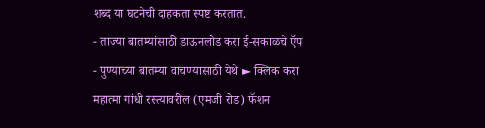शब्द या घटनेची दाहकता स्पष्ट करतात.
- ताज्या बातम्यांसाठी डाऊनलोड करा ई-सकाळचे ऍप
- पुण्याच्या बातम्या वाचण्यासाठी येथे ► क्लिक करा
महात्मा गांधी रस्त्यावरील (एमजी रोड) फॅशन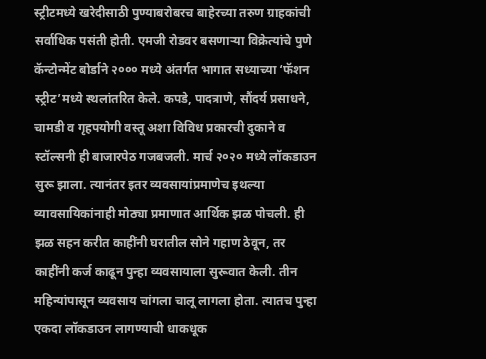स्ट्रीटमध्ये खरेदीसाठी पुण्याबरोबरच बाहेरच्या तरुण ग्राहकांची सर्वाधिक पसंती होती. एमजी रोडवर बसणाऱ्या विक्रेत्यांचे पुणे कॅन्टोन्मेंट बोर्डाने २००० मध्ये अंतर्गत भागात सध्याच्या ‘फॅशन स्ट्रीट’मध्ये स्थलांतरित केले. कपडे, पादत्राणे, सौंदर्य प्रसाधने, चामडी व गृहपयोगी वस्तू अशा विविध प्रकारची दुकाने व स्टॉल्सनी ही बाजारपेठ गजबजली. मार्च २०२० मध्ये लॉकडाउन सुरू झाला. त्यानंतर इतर व्यवसायांप्रमाणेच इथल्या व्यावसायिकांनाही मोठ्या प्रमाणात आर्थिक झळ पोचली. ही झळ सहन करीत काहींनी घरातील सोने गहाण ठेवून, तर काहींनी कर्ज काढून पुन्हा व्यवसायाला सुरूवात केली. तीन महिन्यांपासून व्यवसाय चांगला चालू लागला होता. त्यातच पुन्हा एकदा लॉकडाउन लागण्याची धाकधूक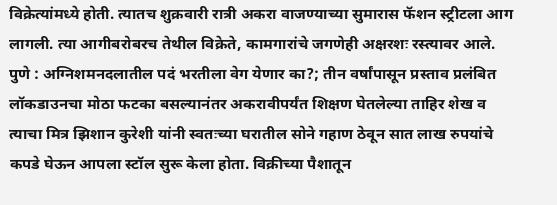विक्रेत्यांमध्ये होती. त्यातच शुक्रवारी रात्री अकरा वाजण्याच्या सुमारास फॅशन स्ट्रीटला आग लागली. त्या आगीबरोबरच तेथील विक्रेते, कामगारांचे जगणेही अक्षरशः रस्त्यावर आले.
पुणे : अग्निशमनदलातील पदं भरतीला वेग येणार का?; तीन वर्षांपासून प्रस्ताव प्रलंबित
लॉकडाउनचा मोठा फटका बसल्यानंतर अकरावीपर्यंत शिक्षण घेतलेल्या ताहिर शेख व त्याचा मित्र झिशान कुरेशी यांनी स्वतःच्या घरातील सोने गहाण ठेवून सात लाख रुपयांचे कपडे घेऊन आपला स्टॉल सुरू केला होता. विक्रीच्या पैशातून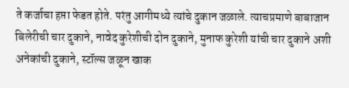ते कर्जाचा हप्ता फेडत होते. परंतु आगीमध्ये त्यांचे दुकान जळाले. त्याचप्रमाणे बाबाजान बिलेरीची चार दुकाने, नावेद कुरेशीची दोन दुकाने, मुनाफ कुरेशी यांची चार दुकाने अशी अनेकांची दुकाने, स्टॉल्स जळून खाक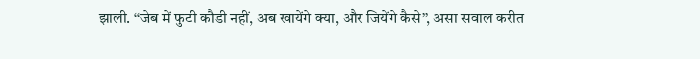झाली. ‘‘जेब में फुटी कौडी नहीं, अब खायेंगे क्या, और जियेंगे कैसे’’, असा सवाल करीत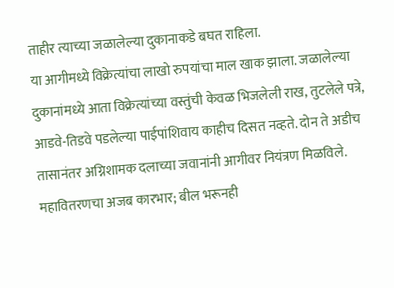ताहीर त्याच्या जळालेल्या दुकानाकडे बघत राहिला.
या आगीमध्ये विक्रेत्यांचा लाखो रुपयांचा माल खाक झाला. जळालेल्या दुकानांमध्ये आता विक्रेत्यांच्या वस्तुंची केवळ भिजलेली राख, तुटलेले पत्रे, आडवे-तिडवे पडलेल्या पाईपांशिवाय काहीच दिसत नव्हते. दोन ते अडीच तासानंतर अग्निशामक दलाच्या जवानांनी आगीवर नियंत्रण मिळविले.
महावितरणचा अजब कारभार; बील भरूनही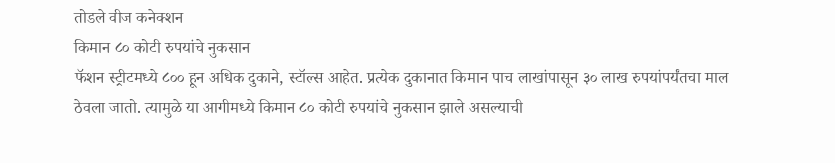तोडले वीज कनेक्शन
किमान ८० कोटी रुपयांचे नुकसान
फॅशन स्ट्रीटमध्ये ८०० हून अधिक दुकाने, स्टॉल्स आहेत. प्रत्येक दुकानात किमान पाच लाखांपासून ३० लाख रुपयांपर्यंतचा माल ठेवला जातो. त्यामुळे या आगीमध्ये किमान ८० कोटी रुपयांचे नुकसान झाले असल्याची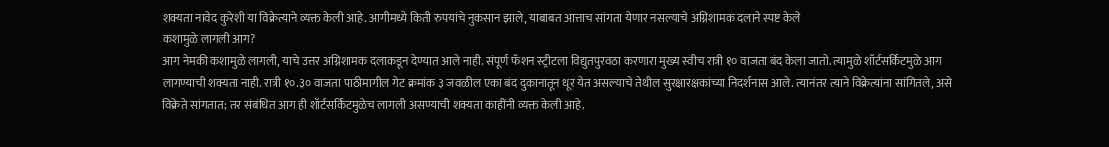शक्यता नावेद कुरेशी या विक्रेत्याने व्यक्त केली आहे. आगीमध्ये किती रुपयांचे नुकसान झाले, याबाबत आत्ताच सांगता येणार नसल्याचे अग्निशामक दलाने स्पष्ट केले
कशामुळे लागली आग?
आग नेमकी कशामुळे लागली, याचे उत्तर अग्निशामक दलाकडून देण्यात आले नाही. संपूर्ण फॅशन स्ट्रीटला विद्युतपुरवठा करणारा मुख्य स्वीच रात्री १० वाजता बंद केला जातो. त्यामुळे शॉर्टसर्किटमुळे आग लागण्याची शक्यता नाही. रात्री १०.३० वाजता पाठीमागील गेट क्रमांक ३ जवळील एका बंद दुकानातून धूर येत असल्याचे तेथील सुरक्षारक्षकांच्या निदर्शनास आले. त्यानंतर त्याने विक्रेत्यांना सांगितले, असे विक्रेते सांगतात; तर संबंधित आग ही शॉर्टसर्किटमुळेच लागली असण्याची शक्यता काहींनी व्यक्त केली आहे.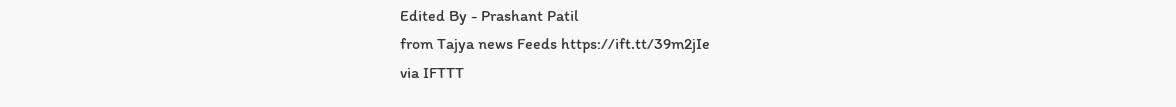Edited By - Prashant Patil
from Tajya news Feeds https://ift.tt/39m2jIe
via IFTTT